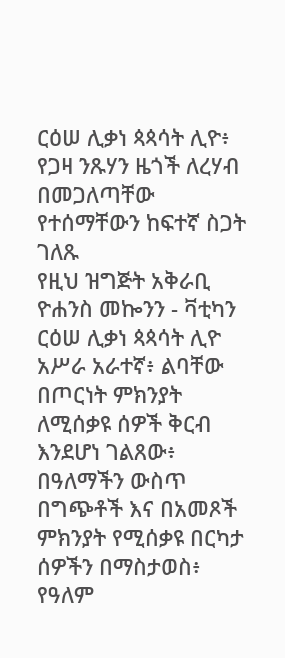ርዕሠ ሊቃነ ጳጳሳት ሊዮ፥ የጋዛ ንጹሃን ዜጎች ለረሃብ በመጋለጣቸው የተሰማቸውን ከፍተኛ ስጋት ገለጹ
የዚህ ዝግጅት አቅራቢ ዮሐንስ መኰንን - ቫቲካን
ርዕሠ ሊቃነ ጳጳሳት ሊዮ አሥራ አራተኛ፥ ልባቸው በጦርነት ምክንያት ለሚሰቃዩ ሰዎች ቅርብ እንደሆነ ገልጸው፥ በዓለማችን ውስጥ በግጭቶች እና በአመጾች ምክንያት የሚሰቃዩ በርካታ ሰዎችን በማስታወስ፥ የዓለም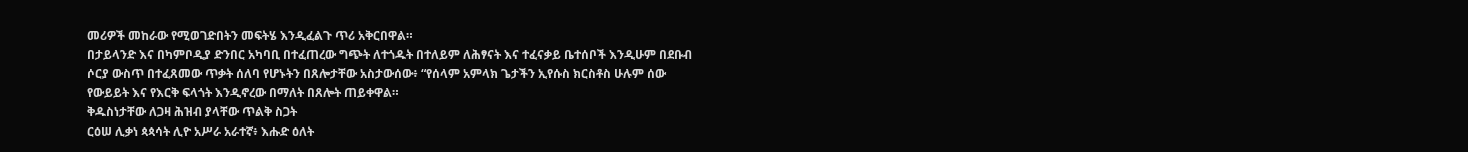መሪዎች መከራው የሚወገድበትን መፍትሄ እንዲፈልጉ ጥሪ አቅርበዋል።
በታይላንድ እና በካምቦዲያ ድንበር አካባቢ በተፈጠረው ግጭት ለተጎዱት በተለይም ለሕፃናት እና ተፈናቃይ ቤተሰቦች እንዲሁም በደቡብ ሶርያ ውስጥ በተፈጸመው ጥቃት ሰለባ የሆኑትን በጸሎታቸው አስታውሰው፥ “የሰላም አምላክ ጌታችን ኢየሱስ ክርስቶስ ሁሉም ሰው የውይይት እና የእርቅ ፍላጎት እንዲኖረው በማለት በጸሎት ጠይቀዋል።
ቅዱስነታቸው ለጋዛ ሕዝብ ያላቸው ጥልቅ ስጋት
ርዕሠ ሊቃነ ጳጳሳት ሊዮ አሥራ አራተኛ፥ እሑድ ዕለት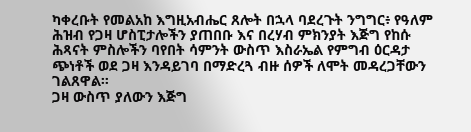ካቀረቡት የመልአከ እግዚአብሔር ጸሎት በኋላ ባደረጉት ንግግር፥ የዓለም ሕዝብ የጋዛ ሆስፒታሎችን ያጠበቡ እና በረሃብ ምክንያት እጅግ የከሱ ሕጻናት ምስሎችን ባየበት ሳምንት ውስጥ እስራኤል የምግብ ዕርዳታ ጭነቶች ወደ ጋዛ እንዳይገባ በማድረጓ ብዙ ሰዎች ለሞት መዳረጋቸውን ገልጸዋል።
ጋዛ ውስጥ ያለውን እጅግ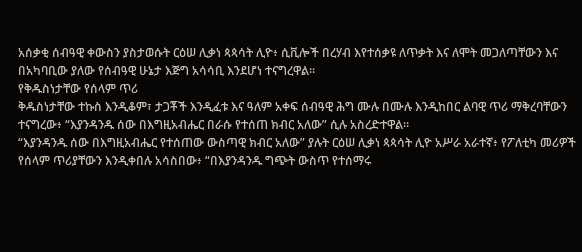አሰቃቂ ሰብዓዊ ቀውስን ያስታወሱት ርዕሠ ሊቃነ ጳጳሳት ሊዮ፥ ሲቪሎች በረሃብ እየተሰቃዩ ለጥቃት እና ለሞት መጋለጣቸውን እና በአካባቢው ያለው የሰብዓዊ ሁኔታ እጅግ አሳሳቢ እንደሆነ ተናግረዋል።
የቅዱስነታቸው የሰላም ጥሪ
ቅዱስነታቸው ተኩስ እንዲቆም፣ ታጋቾች እንዲፈቱ እና ዓለም አቀፍ ሰብዓዊ ሕግ ሙሉ በሙሉ እንዲከበር ልባዊ ጥሪ ማቅረባቸውን ተናግረው፥ “እያንዳንዱ ሰው በእግዚአብሔር በራሱ የተሰጠ ክብር አለው” ሲሉ አስረድተዋል።
“እያንዳንዱ ሰው በእግዚአብሔር የተሰጠው ውስጣዊ ክብር አለው” ያሉት ርዕሠ ሊቃነ ጳጳሳት ሊዮ አሥራ አራተኛ፥ የፖለቲካ መሪዎች የሰላም ጥሪያቸውን እንዲቀበሉ አሳስበው፥ “በእያንዳንዱ ግጭት ውስጥ የተሰማሩ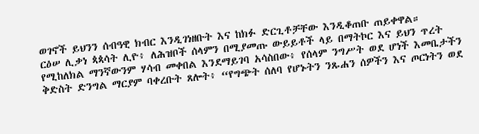ወገኖች ይህንን ሰብዓዊ ክብር እንዲገነዘቡት እና ከክፉ ድርጊቶቻቸው እንዲቆጠቡ ጠይቀዋል።
ርዕሠ ሊቃነ ጳጳሳት ሊዮ፥ ለሕዝቦች ሰላምን በሚያመጡ ውይይቶች ላይ በማትኮር እና ይህን ጥረት የሚከለክል ማንኛውንም ሃሳብ መቀበል እንደማይገባ አሳስበው፥ የሰላም ንግሥት ወደ ሆነች እመቤታችን ቅድስት ድንግል ማርያም ባቀረቡት ጸሎት፥ “የግጭት ሰለባ የሆኑትን ንጹሐን ሰዎችን እና ጦርነትን ወደ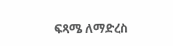ፍጻሜ ለማድረስ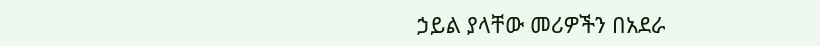ኃይል ያላቸው መሪዎችን በአደራ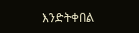እንድትቀበል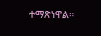ተማጽነዋል።